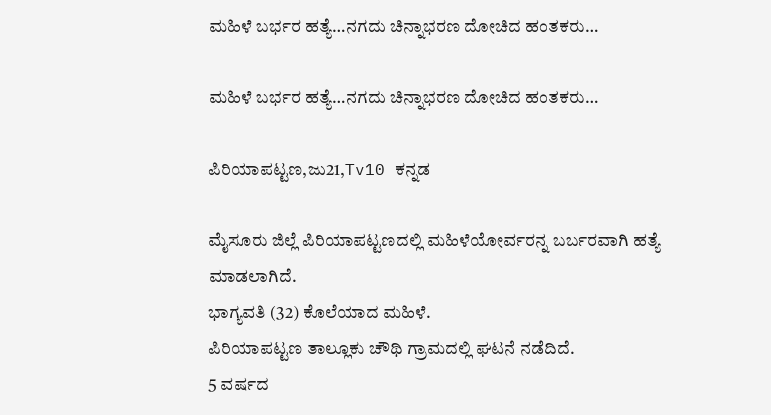ಮಹಿಳೆ ಬರ್ಭರ ಹತ್ಯೆ…ನಗದು ಚಿನ್ನಾಭರಣ ದೋಚಿದ ಹಂತಕರು…

ಮಹಿಳೆ ಬರ್ಭರ ಹತ್ಯೆ…ನಗದು ಚಿನ್ನಾಭರಣ ದೋಚಿದ ಹಂತಕರು…

ಪಿರಿಯಾಪಟ್ಟಣ,ಜು21,Tv10 ಕನ್ನಡ

ಮೈಸೂರು ಜಿಲ್ಲೆ ಪಿರಿಯಾಪಟ್ಟಣದಲ್ಲಿ ಮಹಿಳೆಯೋರ್ವರನ್ನ ಬರ್ಬರವಾಗಿ ಹತ್ಯೆ ಮಾಡಲಾಗಿದೆ.
ಭಾಗ್ಯವತಿ (32) ಕೊಲೆಯಾದ ಮಹಿಳೆ.
ಪಿರಿಯಾಪಟ್ಟಣ ತಾಲ್ಲೂಕು ಚೌಥಿ ಗ್ರಾಮದಲ್ಲಿ ಘಟನೆ ನಡೆದಿದೆ.
5 ವರ್ಷದ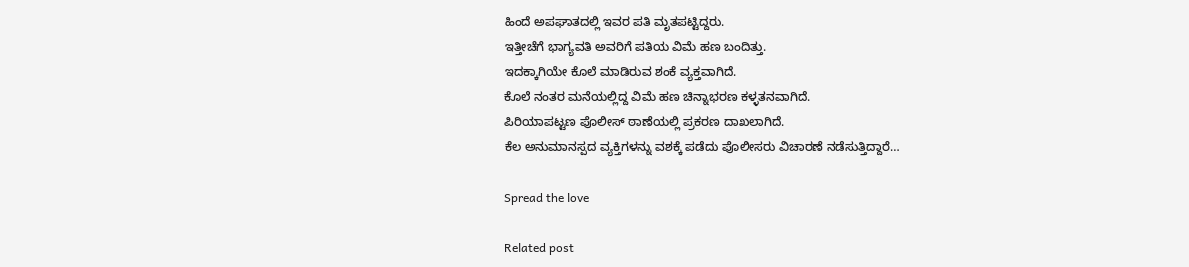ಹಿಂದೆ ಅಪಘಾತದಲ್ಲಿ ಇವರ ಪತಿ ಮೃತಪಟ್ಟಿದ್ದರು.
ಇತ್ತೀಚೆಗೆ ಭಾಗ್ಯವತಿ ಅವರಿಗೆ ಪತಿಯ ವಿಮೆ ಹಣ ಬಂದಿತ್ತು.
ಇದಕ್ಕಾಗಿಯೇ ಕೊಲೆ ಮಾಡಿರುವ ಶಂಕೆ ವ್ಯಕ್ತವಾಗಿದೆ.
ಕೊಲೆ ನಂತರ ಮನೆಯಲ್ಲಿದ್ದ ವಿಮೆ ಹಣ ಚಿನ್ನಾಭರಣ ಕಳ್ಳತನವಾಗಿದೆ.
ಪಿರಿಯಾಪಟ್ಟಣ ಪೊಲೀಸ್ ಠಾಣೆಯಲ್ಲಿ ಪ್ರಕರಣ ದಾಖಲಾಗಿದೆ.
ಕೆಲ‌ ಅನುಮಾನಸ್ಪದ ವ್ಯಕ್ತಿಗಳನ್ನು ವಶಕ್ಕೆ ಪಡೆದು ಪೊಲೀಸರು ವಿಚಾರಣೆ ನಡೆಸುತ್ತಿದ್ದಾರೆ…

Spread the love

Related post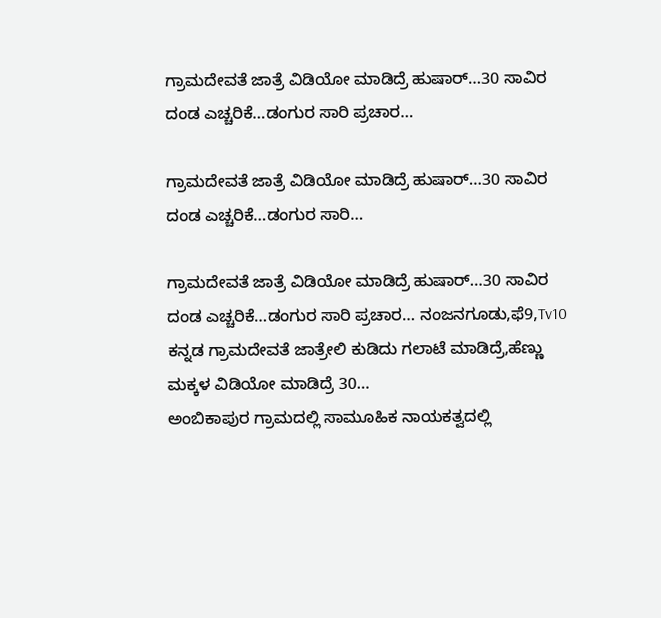ಗ್ರಾಮದೇವತೆ ಜಾತ್ರೆ ವಿಡಿಯೋ ಮಾಡಿದ್ರೆ ಹುಷಾರ್…30 ಸಾವಿರ ದಂಡ ಎಚ್ಚರಿಕೆ…ಡಂಗುರ ಸಾರಿ ಪ್ರಚಾರ…

ಗ್ರಾಮದೇವತೆ ಜಾತ್ರೆ ವಿಡಿಯೋ ಮಾಡಿದ್ರೆ ಹುಷಾರ್…30 ಸಾವಿರ ದಂಡ ಎಚ್ಚರಿಕೆ…ಡಂಗುರ ಸಾರಿ…

ಗ್ರಾಮದೇವತೆ ಜಾತ್ರೆ ವಿಡಿಯೋ ಮಾಡಿದ್ರೆ ಹುಷಾರ್…30 ಸಾವಿರ ದಂಡ ಎಚ್ಚರಿಕೆ…ಡಂಗುರ ಸಾರಿ ಪ್ರಚಾರ… ನಂಜನಗೂಡು,ಫೆ9,Tv10 ಕನ್ನಡ ಗ್ರಾಮದೇವತೆ ಜಾತ್ರೇಲಿ ಕುಡಿದು ಗಲಾಟೆ ಮಾಡಿದ್ರೆ,ಹೆಣ್ಣು ಮಕ್ಕಳ ವಿಡಿಯೋ ಮಾಡಿದ್ರೆ 30…
ಅಂಬಿಕಾಪುರ ಗ್ರಾಮದಲ್ಲಿ ಸಾಮೂಹಿಕ ನಾಯಕತ್ವದಲ್ಲಿ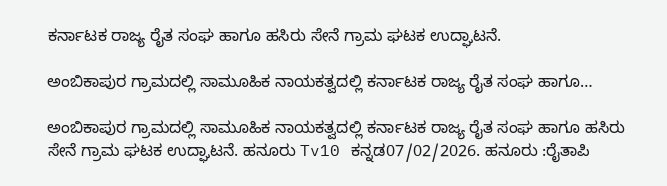ಕರ್ನಾಟಕ ರಾಜ್ಯ ರೈತ ಸಂಘ ಹಾಗೂ ಹಸಿರು ಸೇನೆ ಗ್ರಾಮ ಘಟಕ ಉದ್ಘಾಟನೆ.

ಅಂಬಿಕಾಪುರ ಗ್ರಾಮದಲ್ಲಿ ಸಾಮೂಹಿಕ ನಾಯಕತ್ವದಲ್ಲಿ ಕರ್ನಾಟಕ ರಾಜ್ಯ ರೈತ ಸಂಘ ಹಾಗೂ…

ಅಂಬಿಕಾಪುರ ಗ್ರಾಮದಲ್ಲಿ ಸಾಮೂಹಿಕ ನಾಯಕತ್ವದಲ್ಲಿ ಕರ್ನಾಟಕ ರಾಜ್ಯ ರೈತ ಸಂಘ ಹಾಗೂ ಹಸಿರು ಸೇನೆ ಗ್ರಾಮ ಘಟಕ ಉದ್ಘಾಟನೆ. ಹನೂರು Tv10 ಕನ್ನಡ07/02/2026. ಹನೂರು :ರೈತಾಪಿ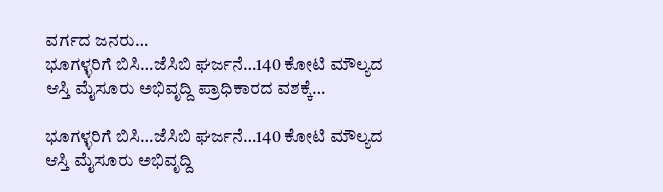ವರ್ಗದ ಜನರು…
ಭೂಗಳ್ಳರಿಗೆ ಬಿಸಿ…ಜೆಸಿಬಿ ಘರ್ಜನೆ…140 ಕೋಟಿ ಮೌಲ್ಯದ ಆಸ್ತಿ ಮೈಸೂರು ಅಭಿವೃದ್ದಿ ಪ್ರಾಧಿಕಾರದ ವಶಕ್ಕೆ…

ಭೂಗಳ್ಳರಿಗೆ ಬಿಸಿ…ಜೆಸಿಬಿ ಘರ್ಜನೆ…140 ಕೋಟಿ ಮೌಲ್ಯದ ಆಸ್ತಿ ಮೈಸೂರು ಅಭಿವೃದ್ದಿ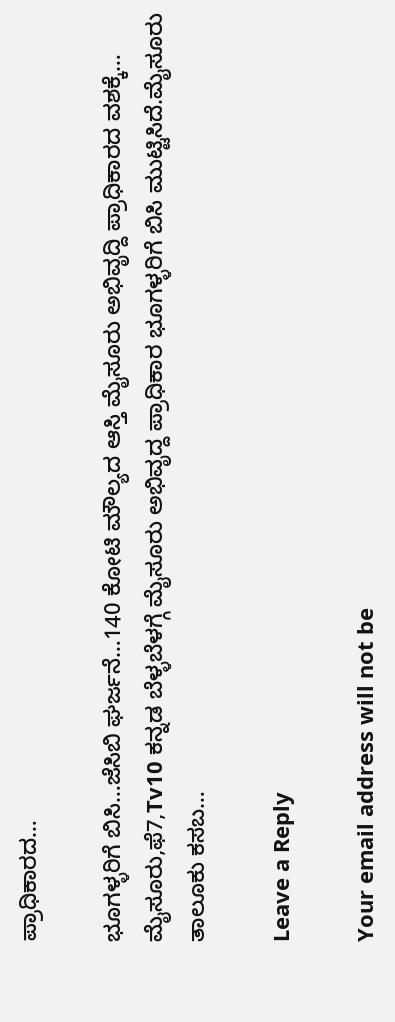ಪ್ರಾಧಿಕಾರದ…

ಭೂಗಳ್ಳರಿಗೆ ಬಿಸಿ…ಜೆಸಿಬಿ ಘರ್ಜನೆ…140 ಕೋಟಿ ಮೌಲ್ಯದ ಆಸ್ತಿ ಮೈಸೂರು ಅಭಿವೃದ್ದಿ ಪ್ರಾಧಿಕಾರದ ವಶಕ್ಕೆ… ಮೈಸೂರು,ಫೆ7,Tv10 ಕನ್ನಡ ಬೆಳ್ಳಬೆಳಗ್ಗೆ ಮೈಸೂರು ಅಭಿವೃದ್ದ ಪ್ರಾಧಿಕಾರ ಭೂಗಳ್ಳರಿಗೆ ಬಿಸಿ ಮುಟ್ಟಿಸಿದೆ.ಮೈಸೂರು ತಾಲೂಕು ಕಸಬ…

Leave a Reply

Your email address will not be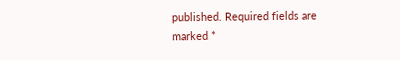published. Required fields are marked *